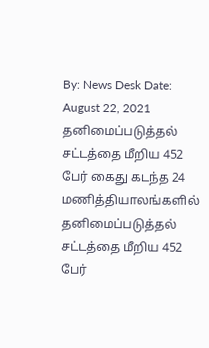By: News Desk Date: August 22, 2021 தனிமைப்படுத்தல் சட்டத்தை மீறிய 452 பேர் கைது கடந்த 24 மணித்தியாலங்களில் தனிமைப்படுத்தல் சட்டத்தை மீறிய 452 பேர்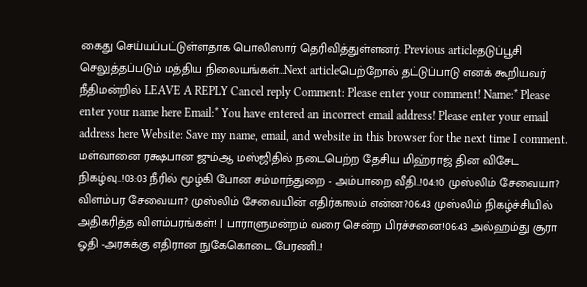கைது செய்யப்பட்டுள்ளதாக பொலிஸார் தெரிவித்துள்ளனர். Previous articleதடுப்பூசி செலுத்தப்படும் மத்திய நிலையங்கள்…Next articleபெற்றோல் தட்டுப்பாடு எனக் கூறியவர் நீதிமன்றில் LEAVE A REPLY Cancel reply Comment: Please enter your comment! Name:* Please enter your name here Email:* You have entered an incorrect email address! Please enter your email address here Website: Save my name, email, and website in this browser for the next time I comment. மள்வானை ரக்ஷபான ஜும்ஆ மஸ்ஜிதில் நடைபெற்ற தேசிய மிஹ்ராஜ் தின விசேட நிகழ்வு..!03:03 நீரில் மூழ்கி போன சம்மாந்துறை - அம்பாறை வீதி..!04:10 முஸ்லிம் சேவையா? விளம்பர சேவையா? முஸ்லிம் சேவையின் எதிர்காலம் என்ன?06:43 முஸ்லிம் நிகழ்ச்சியில் அதிகரித்த விளம்பரங்கள்! | பாராளுமன்றம் வரை சென்ற பிரச்சனை!06:43 அல்ஹம்து சூரா ஓதி -அரசுக்கு எதிரான நுகேகொடை பேரணி..!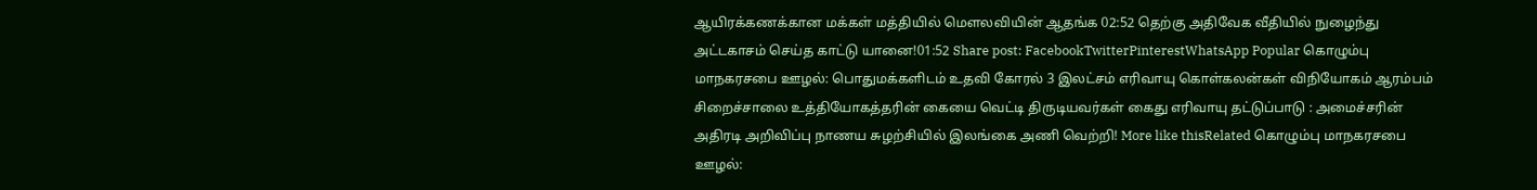ஆயிரக்கணக்கான மக்கள் மத்தியில் மௌலவியின் ஆதங்க 02:52 தெற்கு அதிவேக வீதியில் நுழைந்து அட்டகாசம் செய்த காட்டு யானை!01:52 Share post: FacebookTwitterPinterestWhatsApp Popular கொழும்பு மாநகரசபை ஊழல்: பொதுமக்களிடம் உதவி கோரல் 3 இலட்சம் எரிவாயு கொள்கலன்கள் விநியோகம் ஆரம்பம் சிறைச்சாலை உத்தியோகத்தரின் கையை வெட்டி திருடியவர்கள் கைது எரிவாயு தட்டுப்பாடு : அமைச்சரின் அதிரடி அறிவிப்பு நாணய சுழற்சியில் இலங்கை அணி வெற்றி! More like thisRelated கொழும்பு மாநகரசபை ஊழல்: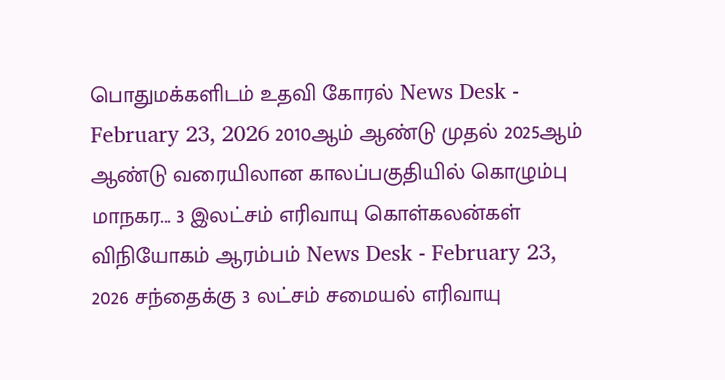பொதுமக்களிடம் உதவி கோரல் News Desk - February 23, 2026 2010ஆம் ஆண்டு முதல் 2025ஆம் ஆண்டு வரையிலான காலப்பகுதியில் கொழும்பு மாநகர... 3 இலட்சம் எரிவாயு கொள்கலன்கள் விநியோகம் ஆரம்பம் News Desk - February 23, 2026 சந்தைக்கு 3 லட்சம் சமையல் எரிவாயு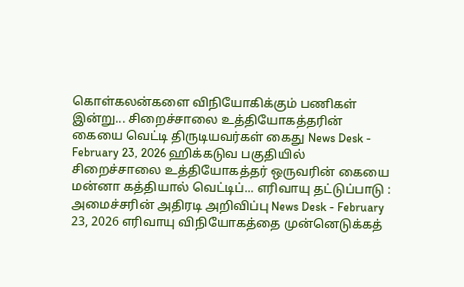கொள்கலன்களை விநியோகிக்கும் பணிகள் இன்று... சிறைச்சாலை உத்தியோகத்தரின் கையை வெட்டி திருடியவர்கள் கைது News Desk - February 23, 2026 ஹிக்கடுவ பகுதியில் சிறைச்சாலை உத்தியோகத்தர் ஒருவரின் கையை மன்னா கத்தியால் வெட்டிப்... எரிவாயு தட்டுப்பாடு : அமைச்சரின் அதிரடி அறிவிப்பு News Desk - February 23, 2026 எரிவாயு விநியோகத்தை முன்னெடுக்கத்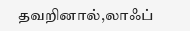தவறினால்,லாஃப்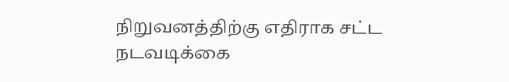நிறுவனத்திற்கு எதிராக சட்ட நடவடிக்கை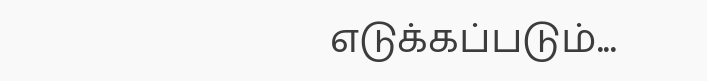எடுக்கப்படும்...